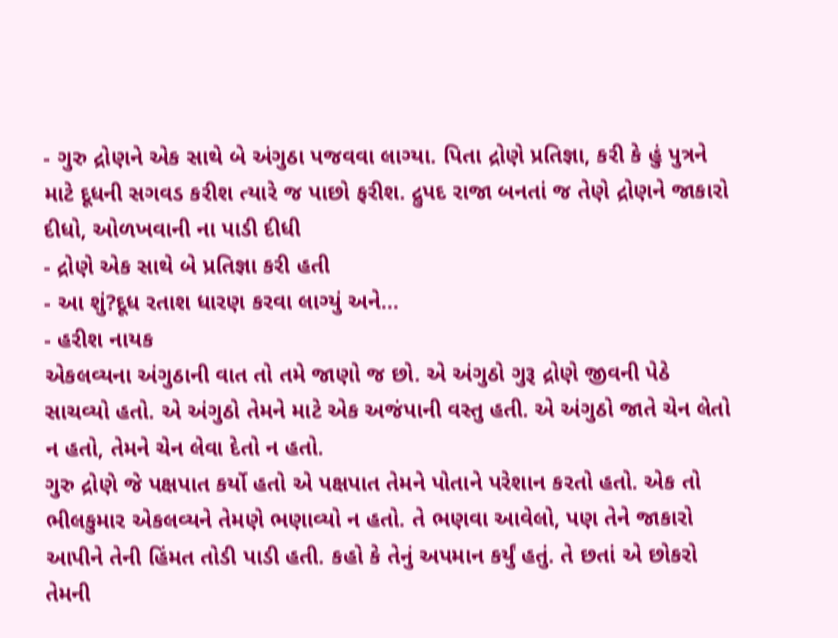- ગુરુ દ્રોણને એક સાથે બે અંગુઠા પજવવા લાગ્યા. પિતા દ્રોણે પ્રતિજ્ઞા, કરી કે હું પુત્રને માટે દૂધની સગવડ કરીશ ત્યારે જ પાછો ફરીશ. દ્રુપદ રાજા બનતાં જ તેણે દ્રોણને જાકારો દીધો, ઓળખવાની ના પાડી દીધી
- દ્રોણે એક સાથે બે પ્રતિજ્ઞા કરી હતી
- આ શું?દૂધ રતાશ ધારણ કરવા લાગ્યું અને...
- હરીશ નાયક
એકલવ્યના અંગુઠાની વાત તો તમે જાણો જ છો. એ અંગુઠો ગુરૂ દ્રોણે જીવની પેઠે સાચવ્યો હતો. એ અંગુઠો તેમને માટે એક અજંપાની વસ્તુ હતી. એ અંગુઠો જાતે ચેન લેતો ન હતો, તેમને ચેન લેવા દેતો ન હતો.
ગુરુ દ્રોણે જે પક્ષપાત કર્યો હતો એ પક્ષપાત તેમને પોતાને પરેશાન કરતો હતો. એક તો ભીલકુમાર એકલવ્યને તેમણે ભણાવ્યો ન હતો. તે ભણવા આવેલો, પણ તેને જાકારો આપીને તેની હિંમત તોડી પાડી હતી. કહો કે તેનું અપમાન કર્યું હતું. તે છતાં એ છોકરો તેમની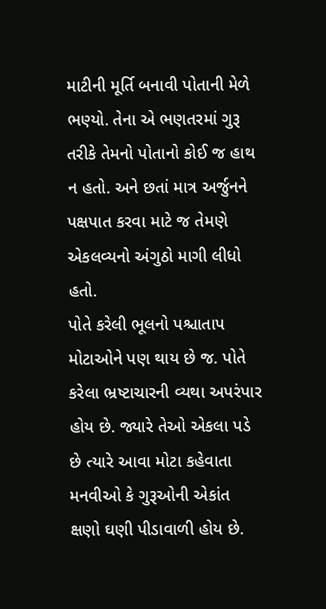માટીની મૂર્તિ બનાવી પોતાની મેળે ભણ્યો. તેના એ ભણતરમાં ગુરૂ તરીકે તેમનો પોતાનો કોઈ જ હાથ ન હતો. અને છતાં માત્ર અર્જુનને પક્ષપાત કરવા માટે જ તેમણે એકલવ્યનો અંગુઠો માગી લીધો હતો.
પોતે કરેલી ભૂલનો પશ્ચાતાપ મોટાઓને પણ થાય છે જ. પોતે કરેલા ભ્રષ્ટાચારની વ્યથા અપરંપાર હોય છે. જ્યારે તેઓ એકલા પડે છે ત્યારે આવા મોટા કહેવાતા મનવીઓ કે ગુરૂઓની એકાંત ક્ષણો ઘણી પીડાવાળી હોય છે.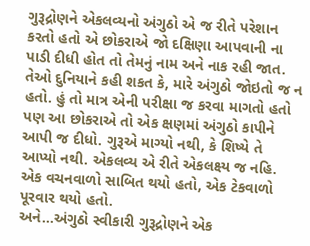ગુરૂદ્રોણને એકલવ્યનો અંગુઠો એ જ રીતે પરેશાન કરતો હતો એ છોકરાએ જો દક્ષિણા આપવાની ના પાડી દીધી હોત તો તેમનું નામ અને નાક રહી જાત. તેઓ દુનિયાને કહી શકત કે, મારે અંગુઠો જોઇતો જ ન હતો. હું તો માત્ર એની પરીક્ષા જ કરવા માગતો હતો પણ આ છોકરાએ તો એક ક્ષણમાં અંગુઠો કાપીને આપી જ દીધો. ગુરૂએ માગ્યો નથી, કે શિષ્યે તે આપ્યો નથી. એકલવ્ય એ રીતે એકલક્ષ્ય જ નહિ. એક વચનવાળો સાબિત થયો હતો, એક ટેકવાળો પૂરવાર થયો હતો.
અને...અંગુઠો સ્વીકારી ગુરૂદ્રોણને એક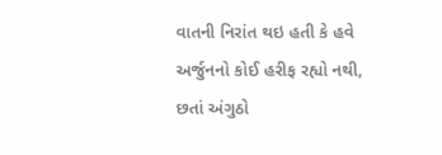વાતની નિરાંત થઇ હતી કે હવે અર્જુનનો કોઈ હરીફ રહ્યો નથી, છતાં અંગુઠો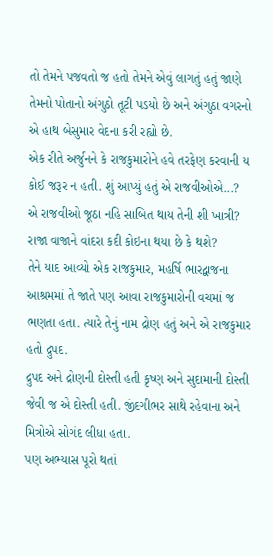તો તેમને પજવતો જ હતો તેમને એવું લાગતું હતું જાણે તેમનો પોતાનો અંગુઠો તૂટી પડયો છે અને અંગુઠા વગરનો એ હાથ બેસુમાર વેદના કરી રહ્યો છે.
એક રીતે અર્જુનને કે રાજકુમારોને હવે તરફેણ કરવાની ય કોઈ જરૂર ન હતી. શું આપ્યું હતું એ રાજવીઓએ...?
એ રાજવીઓ જૂઠા નહિ સાબિત થાય તેની શી ખાત્રી? રાજા વાજાને વાંદરા કદી કોઇના થયા છે કે થશે?
તેને યાદ આવ્યો એક રાજકુમાર, મહર્ષિ ભારદ્વાજના આશ્રમમાં તે જાતે પણ આવા રાજકુમારોની વચમાં જ ભણતા હતા. ત્યારે તેનું નામ દ્રોણ હતું અને એ રાજકુમાર હતો દ્રુપદ.
દ્રુપદ અને દ્રોણની દોસ્તી હતી કૃષ્ણ અને સુદામાની દોસ્તી જેવી જ એ દોસ્તી હતી. જીંદગીભર સાથે રહેવાના અને મિત્રોએ સોગંદ લીધા હતા.
પણ અભ્યાસ પૂરો થતાં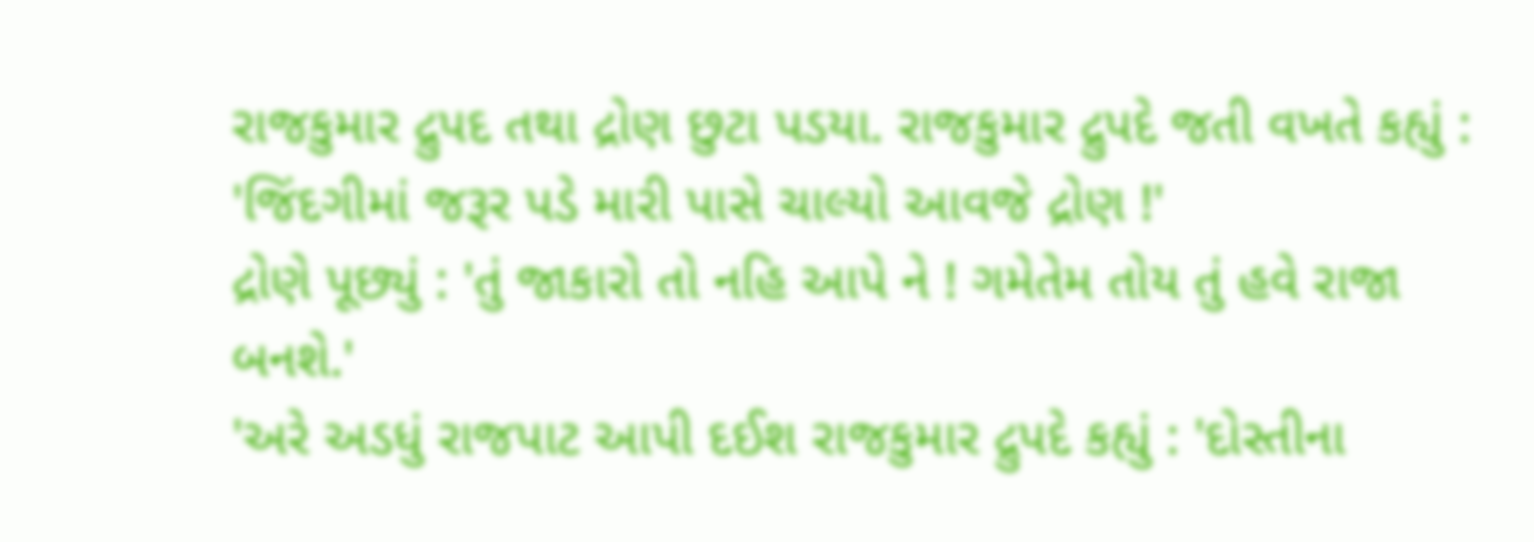રાજકુમાર દ્રુપદ તથા દ્રોણ છુટા પડયા. રાજકુમાર દ્રુપદે જતી વખતે કહ્યું : 'જિંદગીમાં જરૂર પડે મારી પાસે ચાલ્યો આવજે દ્રોણ !'
દ્રોણે પૂછ્યું : 'તું જાકારો તો નહિ આપે ને ! ગમેતેમ તોય તું હવે રાજા બનશે.'
'અરે અડધું રાજપાટ આપી દઈશ રાજકુમાર દ્રુપદે કહ્યું : 'દોસ્તીના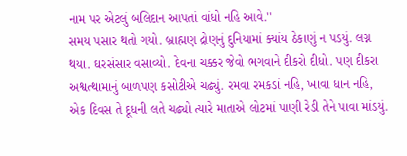નામ પર એટલું બલિદાન આપતાં વાંધો નહિ આવે.''
સમય પસાર થતો ગયો. બ્રાહ્મણ દ્રોણનું દુનિયામાં ક્યાંય ઠેકાણું ન પડયું. લગ્ન થયા. ઘરસંસાર વસાવ્યો. દેવના ચક્કર જેવો ભગવાને દીકરો દીધો. પણ દીકરા અશ્વત્થામાનું બાળપણ કસોટીએ ચઢ્યું. રમવા રમકડાં નહિ, ખાવા ધાન નહિ, એક દિવસ તે દૂધની લતે ચઢ્યો ત્યારે માતાએ લોટમાં પાણી રેડી તેને પાવા માંડયું.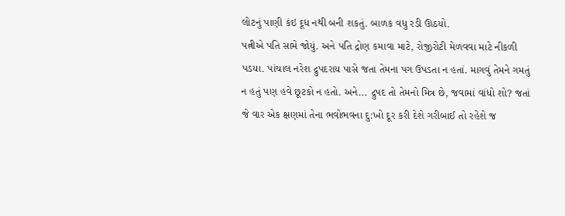લોટનું પાણી કંઇ દૂધ નથી બની શકતું. બાળક વધુ રડી ઊઠયો.
પત્નીએ પતિ સામે જોયું. અને પતિ દ્રોણ કમાવા માટે, રોજીરોટી મેળવવા માટે નીકળી પડયા. પાંચાલ નરેશ દ્રુપદરાય પાસે જતા તેમના પગ ઉપડતા ન હતાં. માગવું તેમને ગમતું ન હતું પણ હવે છૂટકો ન હતો. અને... દ્રુપદ તો તેમનો મિત્ર છે, જવામાં વાંધો શો? જતાં જે વાર એક ક્ષણમાં તેના ભવોભવના દુ:ખો દૂર કરી દેશે ગરીબાઈ તો રહેશે જ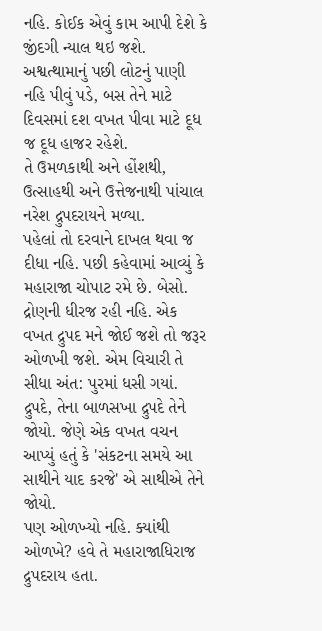નહિ. કોઈક એવું કામ આપી દેશે કે જીંદગી ન્યાલ થઇ જશે. અશ્વત્થામાનું પછી લોટનું પાણી નહિ પીવું પડે, બસ તેને માટે દિવસમાં દશ વખત પીવા માટે દૂધ જ દૂધ હાજર રહેશે.
તે ઉમળકાથી અને હોંશથી, ઉત્સાહથી અને ઉત્તેજનાથી પાંચાલ નરેશ દ્રુપદરાયને મળ્યા.
પહેલાં તો દરવાને દાખલ થવા જ દીધા નહિ. પછી કહેવામાં આવ્યું કે મહારાજા ચોપાટ રમે છે. બેસો.
દ્રોણની ધીરજ રહી નહિ. એક વખત દ્રુપદ મને જોઈ જશે તો જરૂર ઓળખી જશે. એમ વિચારી તે સીધા અંત: પુરમાં ધસી ગયાં.
દ્રુપદે, તેના બાળસખા દ્રુપદે તેને જોયો. જેણે એક વખત વચન આપ્યું હતું કે 'સંકટના સમયે આ સાથીને યાદ કરજે' એ સાથીએ તેને જોયો.
પણ ઓળખ્યો નહિ. ક્યાંથી ઓળખે? હવે તે મહારાજાધિરાજ દ્રુપદરાય હતા.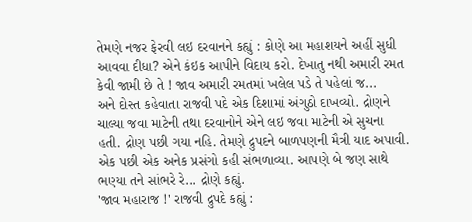તેમણે નજર ફેરવી લઇ દરવાનને કહ્યું : કોણે આ મહાશયને અહીં સુધી આવવા દીધા? એને કંઇક આપીને વિદાય કરો. દેખાતુ નથી અમારી રમત કેવી જામી છે તે ! જાવ અમારી રમતમાં ખલેલ પડે તે પહેલાં જ...
અને દોસ્ત કહેવાતા રાજવી પદે એક દિશામાં અંગુઠો દાખવ્યો. દ્રોણને ચાલ્યા જવા માટેની તથા દરવાનોને એને લઇ જવા માટેની એ સુચના હતી. દ્રોણ પછી ગયા નહિ. તેમણે દ્રુપદને બાળપણની મૈત્રી યાદ અપાવી. એક પછી એક અનેક પ્રસંગો કહી સંભળાવ્યા. આપણે બે જણ સાથે ભણ્યા તને સાંભરે રે... દ્રોણે કહ્યું.
'જાવ મહારાજ !' રાજવી દ્રુપદે કહ્યું :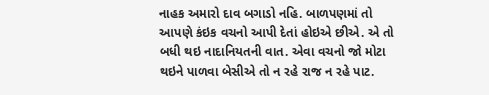નાહક અમારો દાવ બગાડો નહિ. બાળપણમાં તો આપણે કંઇક વચનો આપી દેતાં હોઇએ છીએ. એ તો બધી થઇ નાદાનિયતની વાત. એવા વચનો જો મોટા થઇને પાળવા બેસીએ તો ન રહે રાજ ન રહે પાટ.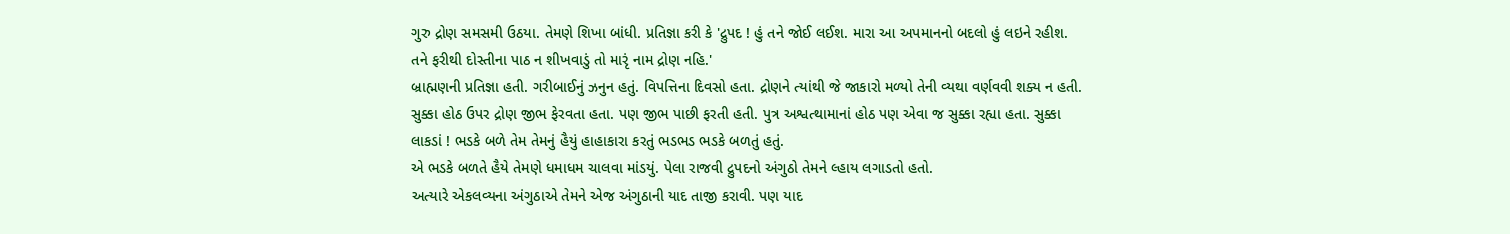ગુરુ દ્રોણ સમસમી ઉઠયા. તેમણે શિખા બાંધી. પ્રતિજ્ઞા કરી કે 'દ્રુપદ ! હું તને જોઈ લઈશ. મારા આ અપમાનનો બદલો હું લઇને રહીશ. તને ફરીથી દોસ્તીના પાઠ ન શીખવાડું તો મારૃં નામ દ્રોણ નહિ.'
બ્રાહ્મણની પ્રતિજ્ઞા હતી. ગરીબાઈનું ઝનુન હતું. વિપત્તિના દિવસો હતા. દ્રોણને ત્યાંથી જે જાકારો મળ્યો તેની વ્યથા વર્ણવવી શક્ય ન હતી.
સુક્કા હોઠ ઉપર દ્રોણ જીભ ફેરવતા હતા. પણ જીભ પાછી ફરતી હતી. પુત્ર અશ્વત્થામાનાં હોઠ પણ એવા જ સુક્કા રહ્યા હતા. સુક્કા લાકડાં ! ભડકે બળે તેમ તેમનું હૈયું હાહાકારા કરતું ભડભડ ભડકે બળતું હતું.
એ ભડકે બળતે હૈયે તેમણે ધમાધમ ચાલવા માંડયું. પેલા રાજવી દ્રુપદનો અંગુઠો તેમને લ્હાય લગાડતો હતો.
અત્યારે એકલવ્યના અંગુઠાએ તેમને એજ અંગુઠાની યાદ તાજી કરાવી. પણ યાદ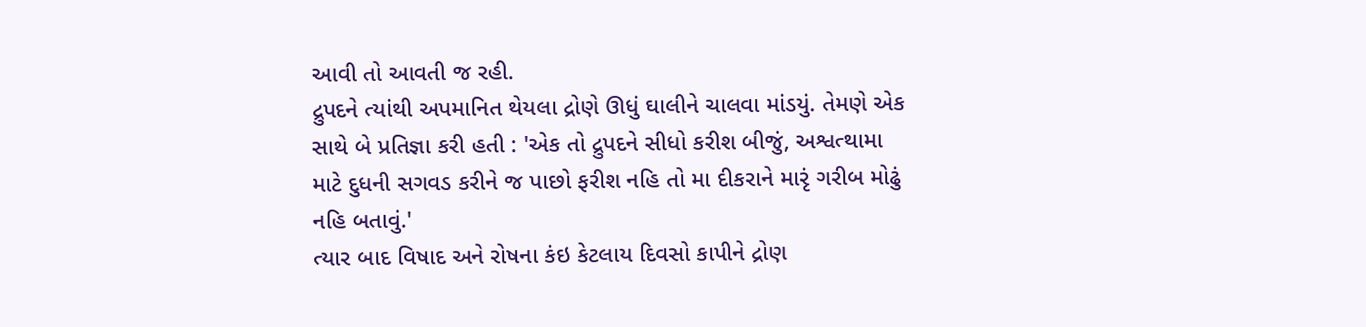આવી તો આવતી જ રહી.
દ્રુપદને ત્યાંથી અપમાનિત થેયલા દ્રોણે ઊધું ઘાલીને ચાલવા માંડયું. તેમણે એક સાથે બે પ્રતિજ્ઞા કરી હતી : 'એક તો દ્રુપદને સીધો કરીશ બીજું, અશ્વત્થામા માટે દુધની સગવડ કરીને જ પાછો ફરીશ નહિ તો મા દીકરાને મારૃં ગરીબ મોઢું નહિ બતાવું.'
ત્યાર બાદ વિષાદ અને રોષના કંઇ કેટલાય દિવસો કાપીને દ્રોણ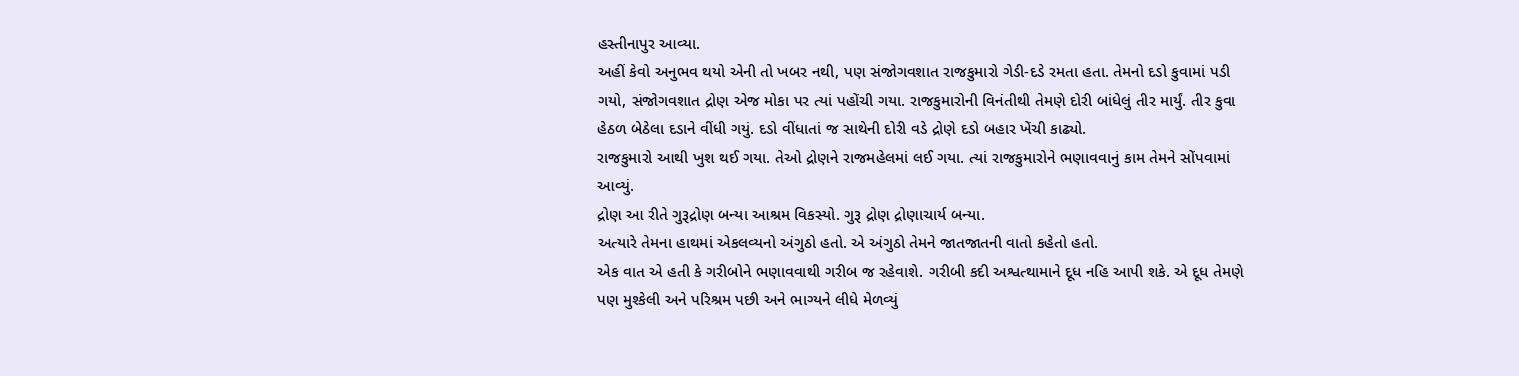હસ્તીનાપુર આવ્યા.
અહીં કેવો અનુભવ થયો એની તો ખબર નથી, પણ સંજોગવશાત રાજકુમારો ગેડી-દડે રમતા હતા. તેમનો દડો કુવામાં પડી ગયો, સંજોગવશાત દ્રોણ એજ મોકા પર ત્યાં પહોંચી ગયા. રાજકુમારોની વિનંતીથી તેમણે દોરી બાંધેલું તીર માર્યું. તીર કુવા હેઠળ બેઠેલા દડાને વીંધી ગયું. દડો વીંધાતાં જ સાથેની દોરી વડે દ્રોણે દડો બહાર ખેંચી કાઢ્યો.
રાજકુમારો આથી ખુશ થઈ ગયા. તેઓ દ્રોણને રાજમહેલમાં લઈ ગયા. ત્યાં રાજકુમારોને ભણાવવાનું કામ તેમને સોંપવામાં આવ્યું.
દ્રોણ આ રીતે ગુરૂદ્રોણ બન્યા આશ્રમ વિકસ્યો. ગુરૂ દ્રોણ દ્રોણાચાર્ય બન્યા.
અત્યારે તેમના હાથમાં એકલવ્યનો અંગુઠો હતો. એ અંગુઠો તેમને જાતજાતની વાતો કહેતો હતો.
એક વાત એ હતી કે ગરીબોને ભણાવવાથી ગરીબ જ રહેવાશે. ગરીબી કદી અશ્વત્થામાને દૂધ નહિ આપી શકે. એ દૂધ તેમણે પણ મુશ્કેલી અને પરિશ્રમ પછી અને ભાગ્યને લીધે મેળવ્યું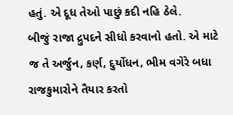હતું. એ દૂધ તેઓ પાછું કદી નહિ ઠેલે.
બીજું રાજા દ્રુપદને સીધો કરવાનો હતો. એ માટે જ તે અર્જુન, કર્ણ, દુર્યોધન, ભીમ વગેરે બધા રાજકુમારોને તૈયાર કરતો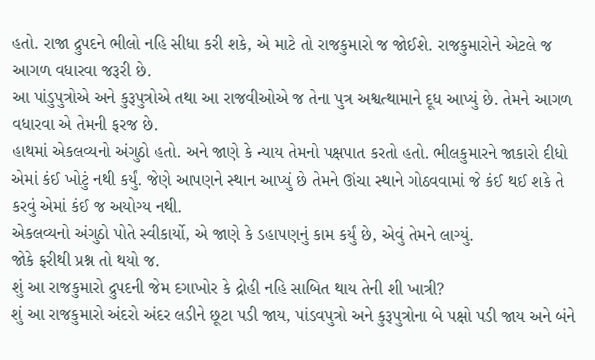હતો. રાજા દ્રુપદને ભીલો નહિ સીધા કરી શકે, એ માટે તો રાજકુમારો જ જોઈશે. રાજકુમારોને એટલે જ આગળ વધારવા જરૂરી છે.
આ પાંડુપુત્રોએ અને કુરૂપુત્રોએ તથા આ રાજવીઓએ જ તેના પુત્ર અશ્વત્થામાને દૂધ આપ્યું છે. તેમને આગળ વધારવા એ તેમની ફરજ છે.
હાથમાં એકલવ્યનો અંગુઠો હતો. અને જાણે કે ન્યાય તેમનો પક્ષપાત કરતો હતો. ભીલકુમારને જાકારો દીધો એમાં કંઈ ખોટું નથી કર્યું. જેણે આપણને સ્થાન આપ્યું છે તેમને ઊંચા સ્થાને ગોઠવવામાં જે કંઈ થઈ શકે તે કરવું એમાં કંઈ જ અયોગ્ય નથી.
એકલવ્યનો અંગુઠો પોતે સ્વીકાર્યો, એ જાણે કે ડહાપણનું કામ કર્યું છે, એવું તેમને લાગ્યું.
જોકે ફરીથી પ્રશ્ન તો થયો જ.
શું આ રાજકુમારો દ્રુપદની જેમ દગાખોર કે દ્રોહી નહિ સાબિત થાય તેની શી ખાત્રી?
શું આ રાજકુમારો અંદરો અંદર લડીને છૂટા પડી જાય, પાંડવપુત્રો અને કુરૂપુત્રોના બે પક્ષો પડી જાય અને બંને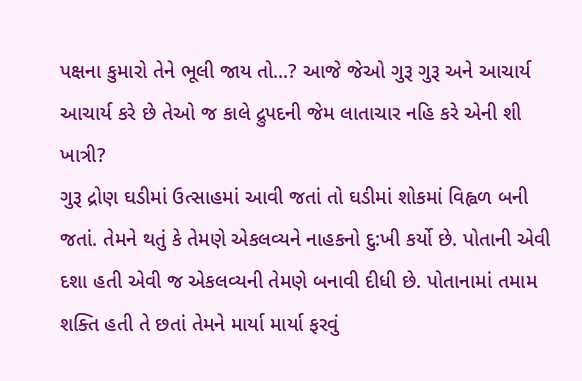પક્ષના કુમારો તેને ભૂલી જાય તો...? આજે જેઓ ગુરૂ ગુરૂ અને આચાર્ય આચાર્ય કરે છે તેઓ જ કાલે દ્રુપદની જેમ લાતાચાર નહિ કરે એની શી ખાત્રી?
ગુરૂ દ્રોણ ઘડીમાં ઉત્સાહમાં આવી જતાં તો ઘડીમાં શોકમાં વિહ્વળ બની જતાં. તેમને થતું કે તેમણે એકલવ્યને નાહકનો દુ:ખી કર્યો છે. પોતાની એવી દશા હતી એવી જ એકલવ્યની તેમણે બનાવી દીધી છે. પોતાનામાં તમામ શક્તિ હતી તે છતાં તેમને માર્યા માર્યા ફરવું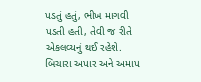પડતું હતું, ભીખ માગવી પડતી હતી, તેવી જ રીતે એકલવ્યનું થઈ રહેશે. બિચારા અપાર અને અમાપ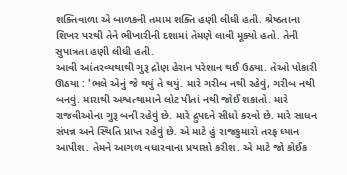શક્તિવાળા એ બાળકની તમામ શક્તિ હણી લીધી હતી. શ્રેષ્ઠતાના શિખર પરથી તેને ભીખારીની દશામાં તેમણે લાવી મૂક્યો હતો. તેની સુપાત્રતા હણી લીધી હતી.
આવી આંતરવ્યથાથી ગુરૂ દ્રોણ હેરાન પરેશાન થઈ ઉઠયા. તેઓ પોકારી ઊઠયા : 'ભલે એનું જે થયું તે થયું. મારે ગરીબ નથી રહેવું, ગરીબ નથી બનવું. મારાથી અશ્વત્થામાને લોટ પીતાં નથી જોઈ શકાતો. મારે રાજવીઓના ગુરૂ બની રહેવું છે. મારે દ્રુપદને સીધો કરવો છે. મારે સાધન સંપન્ન અને સ્થિતિ પ્રાપ્ત રહેવું છે. એ માટે હું રાજકુમારો તરફ ધ્યાન આપીશ. તેમને આગળ વધારવાના પ્રયાસો કરીશ. એ માટે જો કોઈક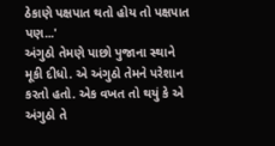ઠેકાણે પક્ષપાત થતો હોય તો પક્ષપાત પણ...'
અંગુઠો તેમણે પાછો પુજાના સ્થાને મૂકી દીધો. એ અંગુઠો તેમને પરેશાન કરતો હતો. એક વખત તો થયું કે એ અંગુઠો તે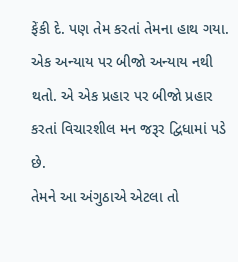ફેંકી દે. પણ તેમ કરતાં તેમના હાથ ગયા. એક અન્યાય પર બીજો અન્યાય નથી થતો. એ એક પ્રહાર પર બીજો પ્રહાર કરતાં વિચારશીલ મન જરૂર દ્વિધામાં પડે છે.
તેમને આ અંગુઠાએ એટલા તો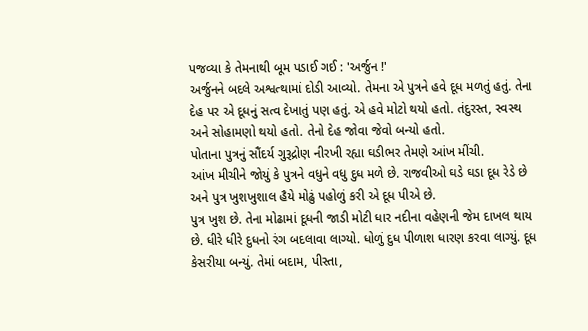પજવ્યા કે તેમનાથી બૂમ પડાઈ ગઈ : 'અર્જુન !'
અર્જુનને બદલે અશ્વત્થામાં દોડી આવ્યો. તેમના એ પુત્રને હવે દૂધ મળતું હતું. તેના દેહ પર એ દૂધનું સત્વ દેખાતું પણ હતું. એ હવે મોટો થયો હતો. તંદુરસ્ત, સ્વસ્થ અને સોહામણો થયો હતો. તેનો દેહ જોવા જેવો બન્યો હતો.
પોતાના પુત્રનું સૌંદર્ય ગુરૂદ્રોણ નીરખી રહ્યા ઘડીભર તેમણે આંખ મીંચી.
આંખ મીચીને જોયું કે પુત્રને વધુને વધુ દુધ મળે છે. રાજવીઓ ઘડે ઘડા દૂધ રેડે છે અને પુત્ર ખુશખુશાલ હૈયે મોઢું પહોળું કરી એ દૂધ પીએ છે.
પુત્ર ખુશ છે. તેના મોઢામાં દૂધની જાડી મોટી ધાર નદીના વહેણની જેમ દાખલ થાય છે. ધીરે ધીરે દુધનો રંગ બદલાવા લાગ્યો. ધોળું દુધ પીળાશ ધારણ કરવા લાગ્યું. દૂધ કેસરીયા બન્યું. તેમાં બદામ, પીસ્તા,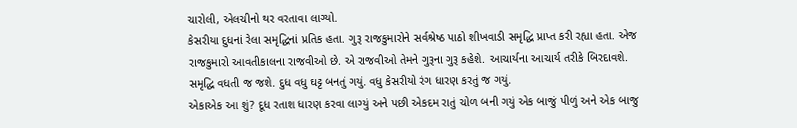ચારોલી, એલચીનો થર વરતાવા લાગ્યો.
કેસરીયા દુધનાં રેલા સમૃદ્ધિનાં પ્રતિક હતા. ગુરૂ રાજકુમારોને સર્વશ્રેષ્ઠ પાઠો શીખવાડી સમૃદ્ધિ પ્રાપ્ત કરી રહ્યા હતા. એજ રાજકુમારો આવતીકાલના રાજવીઓ છે. એ રાજવીઓ તેમને ગુરૂના ગુરૂ કહેશે. આચાર્યના આચાર્ય તરીકે બિરદાવશે.
સમૃદ્ધિ વધતી જ જશે. દુધ વધુ ઘટ્ટ બનતું ગયું. વધુ કેસરીયો રંગ ધારણ કરતું જ ગયું.
એકાએક આ શું? દૂધ રતાશ ધારણ કરવા લાગ્યું અને પછી એકદમ રાતું ચોળ બની ગયું એક બાજું પીળું અને એક બાજુ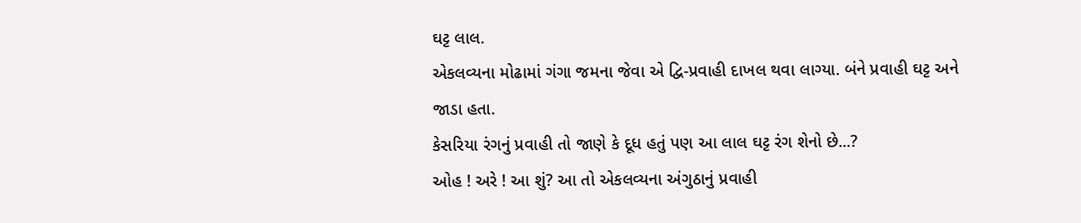ઘટ્ટ લાલ.
એકલવ્યના મોઢામાં ગંગા જમના જેવા એ દ્વિ-પ્રવાહી દાખલ થવા લાગ્યા. બંને પ્રવાહી ઘટ્ટ અને જાડા હતા.
કેસરિયા રંગનું પ્રવાહી તો જાણે કે દૂધ હતું પણ આ લાલ ઘટ્ટ રંગ શેનો છે...?
ઓહ ! અરે ! આ શું? આ તો એકલવ્યના અંગુઠાનું પ્રવાહી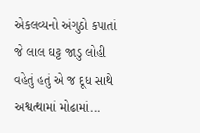એકલવ્યનો અંગુઠો કપાતાં જે લાલ ઘટ્ટ જાડુ લોહી વહેતું હતું એ જ દૂધ સાથે અશ્વત્થામાં મોઢામાં...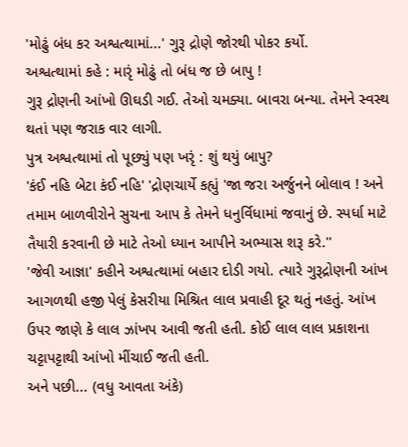'મોઢું બંધ કર અશ્વત્થામાં...' ગુરૂ દ્રોણે જોરથી પોકર કર્યો.
અશ્વત્થામાં કહે : મારૃં મોઢું તો બંધ જ છે બાપુ !
ગુરૂ દ્રોણની આંખો ઊઘડી ગઈ. તેઓ ચમક્યા. બાવરા બન્યા. તેમને સ્વસ્થ થતાં પણ જરાક વાર લાગી.
પુત્ર અશ્વત્થામાં તો પૂછ્યું પણ ખરૃં : શું થયું બાપુ?
'કંઈ નહિ બેટા કંઈ નહિ' 'દ્રોણચાર્યે કહ્યું 'જા જરા અર્જુનને બોલાવ ! અને તમામ બાળવીરોને સુચના આપ કે તેમને ધનુર્વિધામાં જવાનું છે. સ્પર્ધા માટે તૈયારી કરવાની છે માટે તેઓ ધ્યાન આપીને અભ્યાસ શરૂ કરે.''
'જેવી આજ્ઞા' કહીને અશ્વત્થામાં બહાર દોડી ગયો. ત્યારે ગુરૂદ્રોણની આંખ આગળથી હજી પેલું કેસરીયા મિશ્રિત લાલ પ્રવાહી દૂર થતું નહતું. આંખ ઉપર જાણે કે લાલ ઝાંખપ આવી જતી હતી. કોઈ લાલ લાલ પ્રકાશના ચટ્ટાપટ્ટાથી આંખો મીંચાઈ જતી હતી.
અને પછી... (વધુ આવતા અંકે)